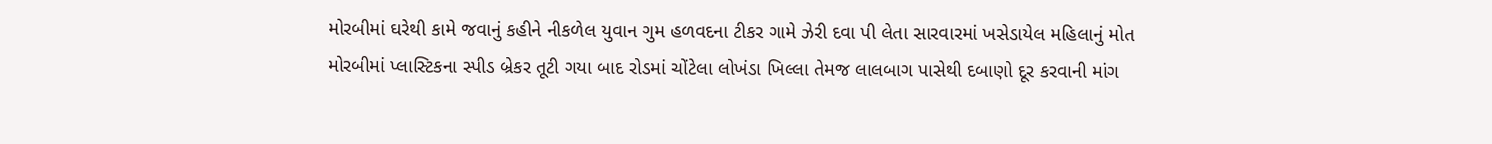મોરબીમાં ઘરેથી કામે જવાનું કહીને નીકળેલ યુવાન ગુમ હળવદના ટીકર ગામે ઝેરી દવા પી લેતા સારવારમાં ખસેડાયેલ મહિલાનું મોત મોરબીમાં પ્લાસ્ટિકના સ્પીડ બ્રેકર તૂટી ગયા બાદ રોડમાં ચોંટેલા લોખંડા ખિલ્લા તેમજ લાલબાગ પાસેથી દબાણો દૂર કરવાની માંગ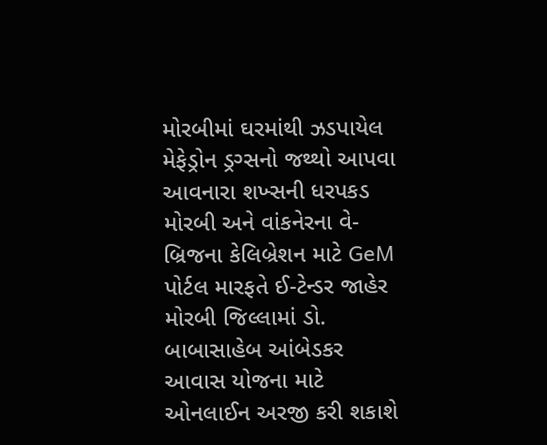મોરબીમાં ઘરમાંથી ઝડપાયેલ મેફેડ્રોન ડ્રગ્સનો જથ્થો આપવા આવનારા શખ્સની ધરપકડ મોરબી અને વાંકનેરના વે-બ્રિજના કેલિબ્રેશન માટે GeM પોર્ટલ મારફતે ઈ-ટેન્ડર જાહેર મોરબી જિલ્લામાં ડો. બાબાસાહેબ આંબેડકર આવાસ યોજના માટે ઓનલાઈન અરજી કરી શકાશે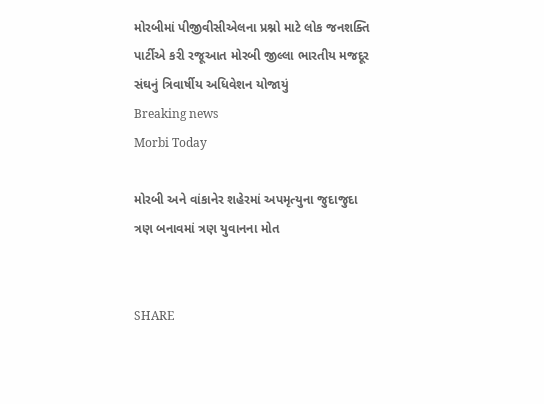મોરબીમાં પીજીવીસીએલના પ્રશ્નો માટે લોક જનશક્તિ પાર્ટીએ કરી રજૂઆત મોરબી જીલ્લા ભારતીય મજદૂર સંઘનું ત્રિવાર્ષીય અધિવેશન યોજાયું
Breaking news
Morbi Today

મોરબી અને વાંકાનેર શહેરમાં અપમૃત્યુના જુદાજુદા ત્રણ બનાવમાં ત્રણ યુવાનના મોત


SHARE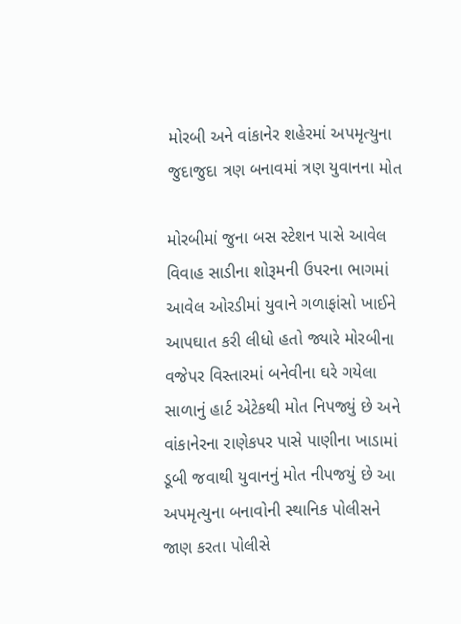મોરબી અને વાંકાનેર શહેરમાં અપમૃત્યુના જુદાજુદા ત્રણ બનાવમાં ત્રણ યુવાનના મોત

મોરબીમાં જુના બસ સ્ટેશન પાસે આવેલ વિવાહ સાડીના શોરૂમની ઉપરના ભાગમાં આવેલ ઓરડીમાં યુવાને ગળાફાંસો ખાઈને આપઘાત કરી લીધો હતો જ્યારે મોરબીના વજેપર વિસ્તારમાં બનેવીના ઘરે ગયેલા સાળાનું હાર્ટ એટેકથી મોત નિપજ્યું છે અને વાંકાનેરના રાણેકપર પાસે પાણીના ખાડામાં ડૂબી જવાથી યુવાનનું મોત નીપજયું છે આ અપમૃત્યુના બનાવોની સ્થાનિક પોલીસને જાણ કરતા પોલીસે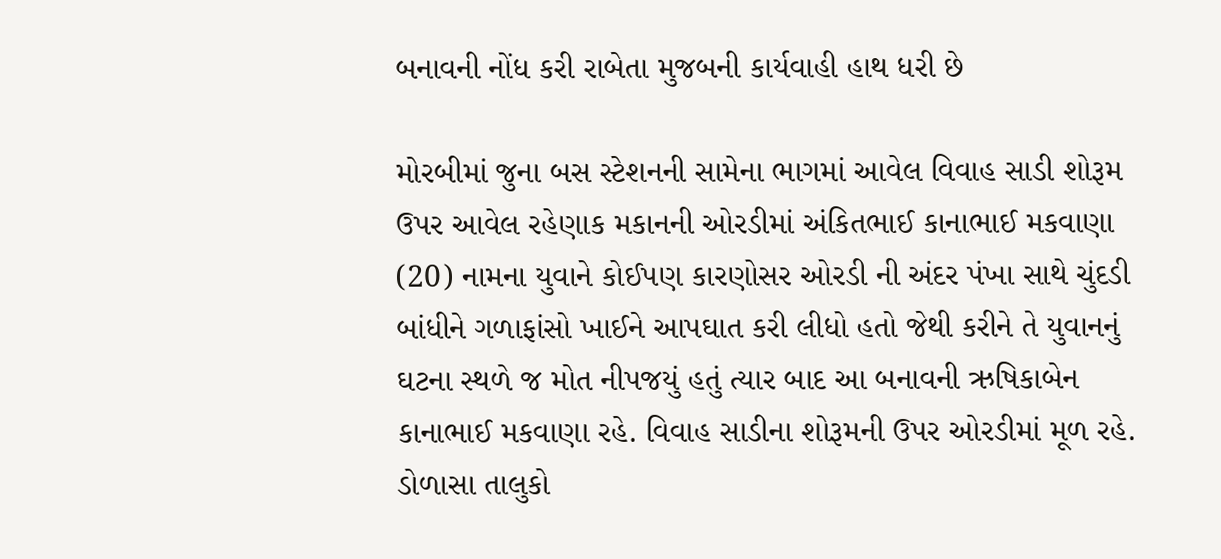બનાવની નોંધ કરી રાબેતા મુજબની કાર્યવાહી હાથ ધરી છે

મોરબીમાં જુના બસ સ્ટેશનની સામેના ભાગમાં આવેલ વિવાહ સાડી શોરૂમ ઉપર આવેલ રહેણાક મકાનની ઓરડીમાં અંકિતભાઈ કાનાભાઈ મકવાણા (20) નામના યુવાને કોઈપણ કારણોસર ઓરડી ની અંદર પંખા સાથે ચુંદડી બાંધીને ગળાફાંસો ખાઈને આપઘાત કરી લીધો હતો જેથી કરીને તે યુવાનનું ઘટના સ્થળે જ મોત નીપજયું હતું ત્યાર બાદ આ બનાવની ઋષિકાબેન કાનાભાઈ મકવાણા રહે. વિવાહ સાડીના શોરૂમની ઉપર ઓરડીમાં મૂળ રહે. ડોળાસા તાલુકો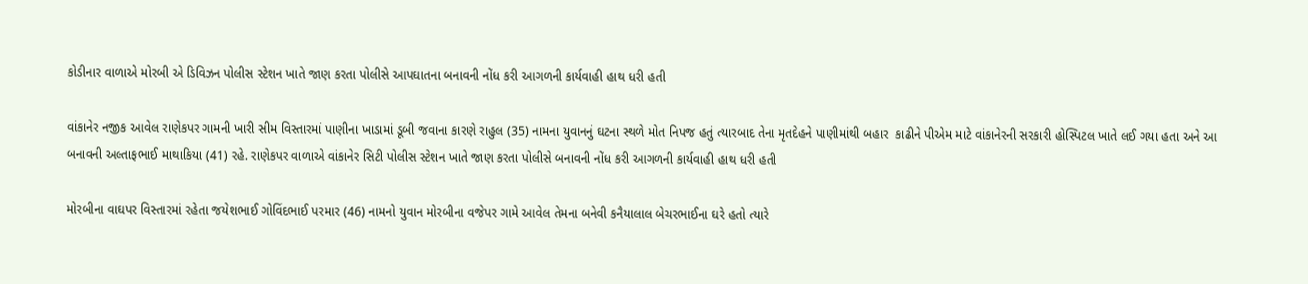કોડીનાર વાળાએ મોરબી એ ડિવિઝન પોલીસ સ્ટેશન ખાતે જાણ કરતા પોલીસે આપઘાતના બનાવની નોંધ કરી આગળની કાર્યવાહી હાથ ધરી હતી

વાંકાનેર નજીક આવેલ રાણેકપર ગામની ખારી સીમ વિસ્તારમાં પાણીના ખાડામાં ડૂબી જવાના કારણે રાહુલ (35) નામના યુવાનનું ઘટના સ્થળે મોત નિપજ હતું ત્યારબાદ તેના મૃતદેહને પાણીમાંથી બહાર  કાઢીને પીએમ માટે વાંકાનેરની સરકારી હોસ્પિટલ ખાતે લઈ ગયા હતા અને આ બનાવની અલ્તાફભાઈ માથાકિયા (41) રહે. રાણેકપર વાળાએ વાંકાનેર સિટી પોલીસ સ્ટેશન ખાતે જાણ કરતા પોલીસે બનાવની નોંધ કરી આગળની કાર્યવાહી હાથ ધરી હતી

મોરબીના વાઘપર વિસ્તારમાં રહેતા જયેશભાઈ ગોવિંદભાઈ પરમાર (46) નામનો યુવાન મોરબીના વજેપર ગામે આવેલ તેમના બનેવી કનૈયાલાલ બેચરભાઈના ઘરે હતો ત્યારે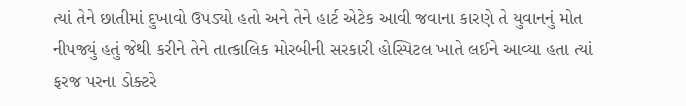ત્યાં તેને છાતીમાં દુખાવો ઉપડ્યો હતો અને તેને હાર્ટ એટેક આવી જવાના કારણે તે યુવાનનું મોત નીપજ્યું હતું જેથી કરીને તેને તાત્કાલિક મોરબીની સરકારી હોસ્પિટલ ખાતે લઈને આવ્યા હતા ત્યાં ફરજ પરના ડોક્ટરે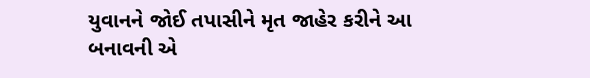યુવાનને જોઈ તપાસીને મૃત જાહેર કરીને આ બનાવની એ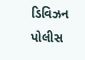ડિવિઝન પોલીસ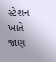સ્ટેશન ખાતે જાણ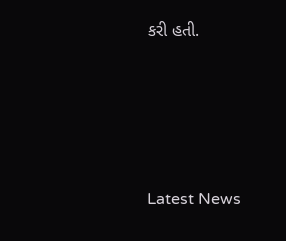કરી હતી.






Latest News